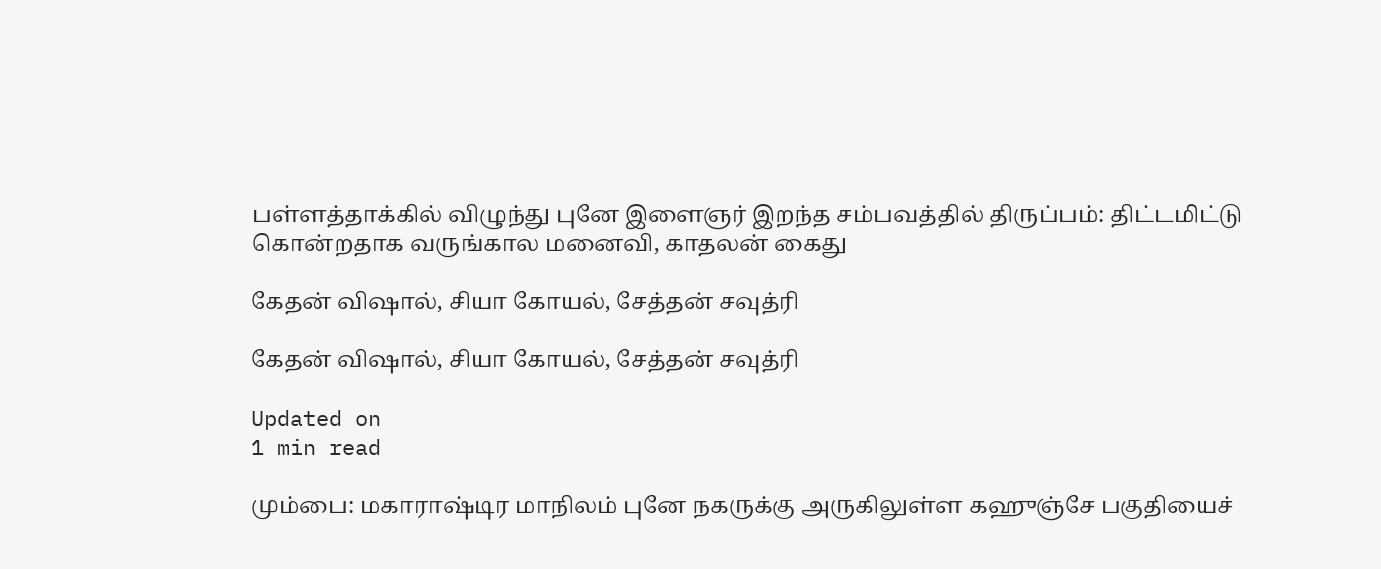பள்ளத்தாக்கில் விழுந்து புனே இளைஞர் இறந்த சம்பவத்தில் திருப்பம்: திட்டமிட்டு கொன்றதாக வருங்கால மனைவி, காதலன் கைது

கேதன் விஷால், சியா கோயல், சேத்தன் சவுத்ரி

கேதன் விஷால், சியா கோயல், சேத்தன் சவுத்ரி

Updated on
1 min read

மும்பை: மகாராஷ்டிர மாநிலம் புனே நகருக்கு அருகிலுள்ள கஹுஞ்சே பகுதியைச்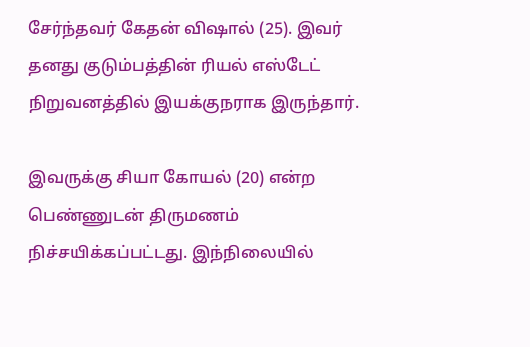சேர்ந்தவர் கேதன் விஷால் (25). இவர் தனது குடும்பத்தின் ரியல் எஸ்டேட் நிறுவனத்தில் இயக்குநராக இருந்தார்.

இவருக்கு சியா கோயல் (20) என்ற பெண்ணுடன் திருமணம் நிச்சயிக்கப்பட்டது. இந்நிலையில்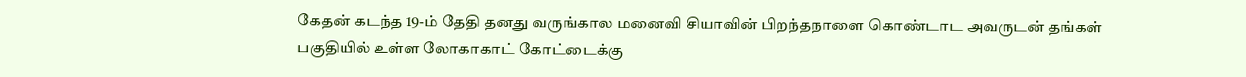கேதன் கடந்த 19-ம் தேதி தனது வருங்கால மனைவி சியாவின் பிறந்தநாளை கொண்டாட அவருடன் தங்கள் பகுதியில் உள்ள லோகாகாட் கோட்டைக்கு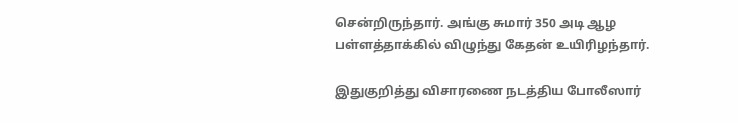சென்றிருந்தார். அங்கு சுமார் 350 அடி ஆழ பள்ளத்தாக்கில் விழுந்து கேதன் உயிரிழந்தார்.

இதுகுறித்து விசாரணை நடத்திய போலீஸார்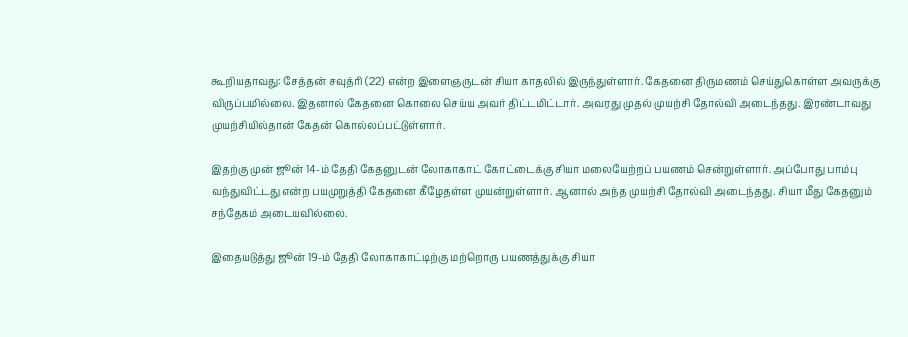கூறியதாவது: சேத்தன் சவுத்ரி (22) என்ற இளைஞருடன் சியா காதலில் இருந்துள்ளார். கேதனை திருமணம் செய்துகொள்ள அவருக்கு விருப்பமில்லை. இதனால் கேதனை கொலை செய்ய அவர் திட்டமிட்டார். அவரது முதல் முயற்சி தோல்வி அடைந்தது. இரண்டாவது முயற்சியில்தான் கேதன் கொல்லப்பட்டுள்ளார்.

இதற்கு முன் ஜூன் 14-ம் தேதி கேதனுடன் லோகாகாட் கோட்டைக்கு சியா மலையேற்றப் பயணம் சென்றுள்ளார். அப்போது பாம்பு வந்துவிட்டது என்ற பயமுறுத்தி கேதனை கீழேதள்ள முயன்றுள்ளார். ஆனால் அந்த முயற்சி தோல்வி அடைந்தது. சியா மீது கேதனும் சந்தேகம் அடையவில்லை.

இதையடுத்து ஜூன் 19-ம் தேதி லோகாகாட்டிற்கு மற்றொரு பயணத்துக்கு சியா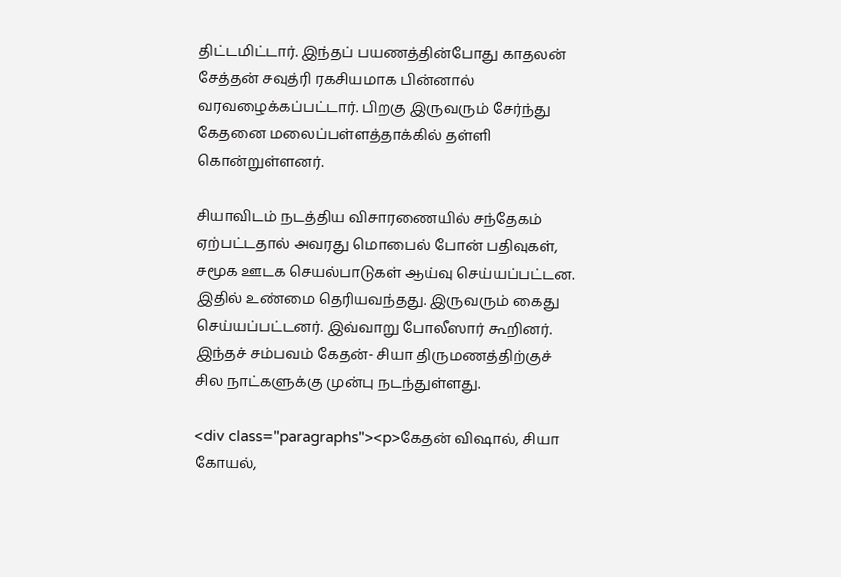திட்டமிட்டார். இந்தப் பயணத்தின்போது காதலன் சேத்தன் சவுத்ரி ரகசியமாக பின்னால் வரவழைக்கப்பட்டார். பிறகு இருவரும் சேர்ந்து கேதனை மலைப்பள்ளத்தாக்கில் தள்ளி கொன்றுள்ளனர்.

சியாவிடம் நடத்திய விசாரணையில் சந்தேகம் ஏற்பட்டதால் அவரது மொபைல் போன் பதிவுகள், சமூக ஊடக செயல்பாடுகள் ஆய்வு செய்யப்பட்டன. இதில் உண்மை தெரியவந்தது. இருவரும் கைது செய்யப்பட்டனர். இவ்வாறு போலீஸார் கூறினர். இந்தச் சம்பவம் கேதன்- சியா திருமணத்திற்குச் சில நாட்களுக்கு முன்பு நடந்துள்ளது.

<div class="paragraphs"><p>கேதன் விஷால், சியா கோயல்,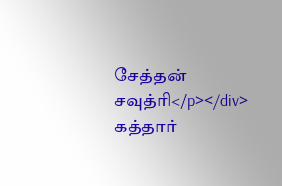சேத்தன் சவுத்ரி</p></div>
கத்தார்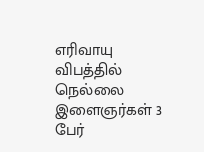எரிவாயு விபத்தில் நெல்லை இளைஞர்கள் 3 பேர்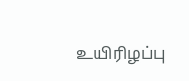உயிரிழப்பு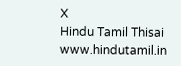X
Hindu Tamil Thisai
www.hindutamil.in